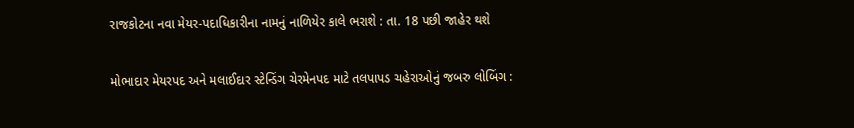રાજકોટના નવા મેયર-પદાધિકારીના નામનું નાળિયેર કાલે ભરાશે : તા. 18 પછી જાહેર થશે

મોભાદાર મેયરપદ અને મલાઈદાર સ્ટેન્ડિંગ ચેરમેનપદ માટે તલપાપડ ચહેરાઓનું જબરુ લોબિંગ :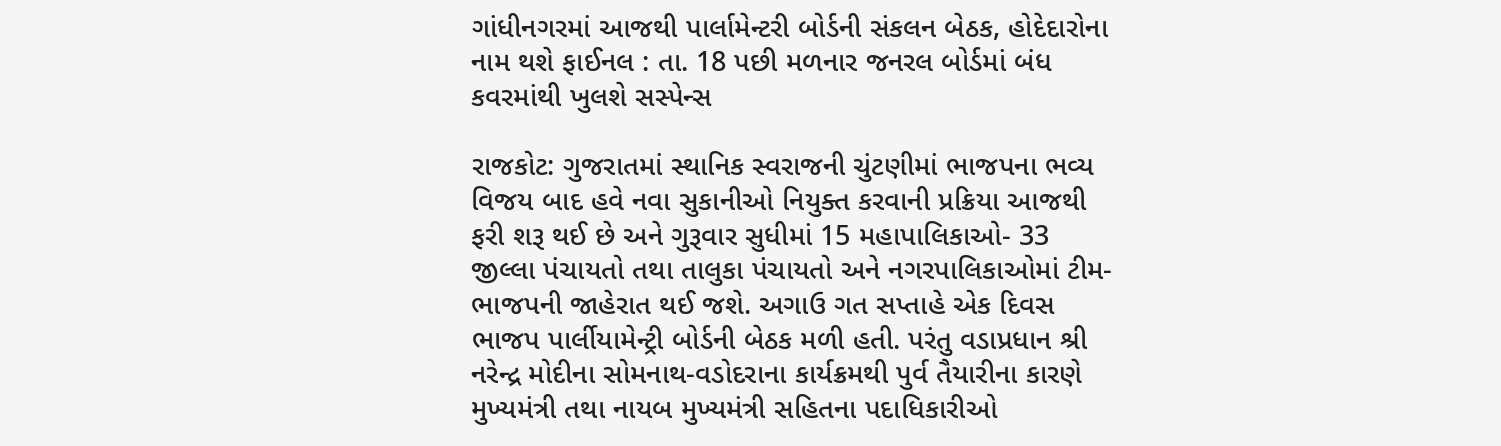ગાંધીનગરમાં આજથી પાર્લામેન્ટરી બોર્ડની સંકલન બેઠક, હોદેદારોના નામ થશે ફાઈનલ : તા. 18 પછી મળનાર જનરલ બોર્ડમાં બંધ કવરમાંથી ખુલશે સસ્પેન્સ

રાજકોટ: ગુજરાતમાં સ્થાનિક સ્વરાજની ચુંટણીમાં ભાજપના ભવ્ય વિજય બાદ હવે નવા સુકાનીઓ નિયુક્ત કરવાની પ્રક્રિયા આજથી ફરી શરૂ થઈ છે અને ગુરૂવાર સુધીમાં 15 મહાપાલિકાઓ- 33 જીલ્લા પંચાયતો તથા તાલુકા પંચાયતો અને નગરપાલિકાઓમાં ટીમ- ભાજપની જાહેરાત થઈ જશે. અગાઉ ગત સપ્તાહે એક દિવસ ભાજપ પાર્લીયામેન્ટ્રી બોર્ડની બેઠક મળી હતી. પરંતુ વડાપ્રધાન શ્રી નરેન્દ્ર મોદીના સોમનાથ-વડોદરાના કાર્યક્રમથી પુર્વ તૈયારીના કારણે મુખ્યમંત્રી તથા નાયબ મુખ્યમંત્રી સહિતના પદાધિકારીઓ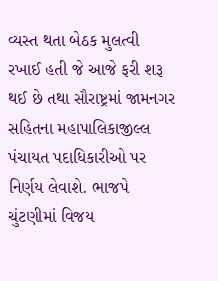વ્યસ્ત થતા બેઠક મુલત્વી રખાઈ હતી જે આજે ફરી શરૂ થઈ છે તથા સૌરાષ્ટ્રમાં જામનગર સહિતના મહાપાલિકાજીલ્લ પંચાયત પદાધિકારીઓ પર નિર્ણય લેવાશે. ભાજપે ચુંટણીમાં વિજય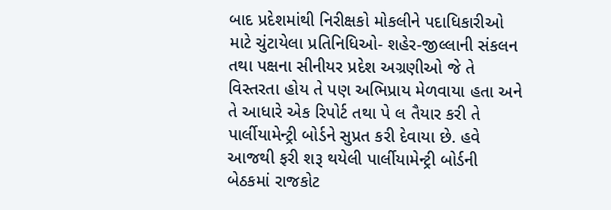બાદ પ્રદેશમાંથી નિરીક્ષકો મોકલીને પદાધિકારીઓ માટે ચુંટાયેલા પ્રતિનિધિઓ- શહેર-જીલ્લાની સંકલન તથા પક્ષના સીનીયર પ્રદેશ અગ્રણીઓ જે તે વિસ્તરતા હોય તે પણ અભિપ્રાય મેળવાયા હતા અને તે આધારે એક રિપોર્ટ તથા પે લ તૈયાર કરી તે પાર્લીયામેન્ટ્રી બોર્ડને સુપ્રત કરી દેવાયા છે. હવે આજથી ફરી શરૂ થયેલી પાર્લીયામેન્ટ્રી બોર્ડની બેઠકમાં રાજકોટ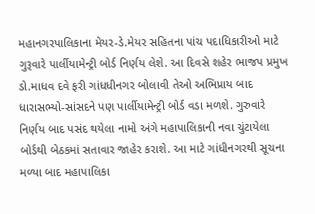મહાનગરપાલિકાના મેયર-ડે.મેયર સહિતના પાંચ પદાધિકારીઓ માટે ગુરૂવારે પાર્લીયામેન્ટ્રી બોર્ડ નિર્ણય લેશે. આ દિવસે શહેર ભાજપ પ્રમુખ ડો.માધવ દવે ફરી ગાંધધીનગર બોલાવી તેઓ અભિપ્રાય બાદ ધારાસભ્યો-સાંસદને પણ પાર્લીયામેન્ટ્રી બોર્ડ વડા મળશે. ગુરુવારે નિર્ણય બાદ પસંદ થયેલા નામો અંગે મહાપાલિકાની નવા ચુંટાયેલા બોર્ડથી બેઠકમાં સતાવાર જાહેર કરાશે. આ માટે ગાંધીનગરથી સૂચના મળ્યા બાદ મહાપાલિકા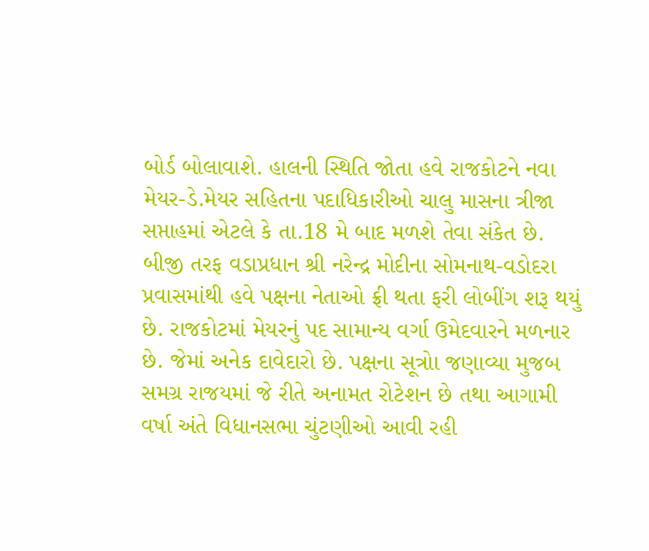બોર્ડ બોલાવાશે. હાલની સ્થિતિ જોતા હવે રાજકોટને નવા મેયર-ડે.મેયર સહિતના પદાધિકારીઓ ચાલુ માસના ત્રીજા સપ્તાહમાં એટલે કે તા.18 મે બાદ મળશે તેવા સંકેત છે. બીજી તરફ વડાપ્રધાન શ્રી નરેન્દ્ર મોદીના સોમનાથ-વડોદરા પ્રવાસમાંથી હવે પક્ષના નેતાઓ ફ્રી થતા ફરી લોબીંગ શરૂ થયું છે. રાજકોટમાં મેયરનું પદ સામાન્ય વર્ગા ઉમેદવારને મળનાર છે. જેમાં અનેક દાવેદારો છે. પક્ષના સૂત્રોા જણાવ્યા મુજબ સમગ્ર રાજયમાં જે રીતે અનામત રોટેશન છે તથા આગામી વર્ષા અંતે વિધાનસભા ચુંટણીઓ આવી રહી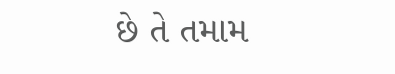છે તે તમામ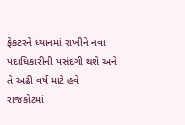ફેકટરને ધ્યાનમાં રાખીને નવા પદાધિકારીની પસંદગી થશે અને તે અઢી વર્ષ માટે હવે રાજકોટમાં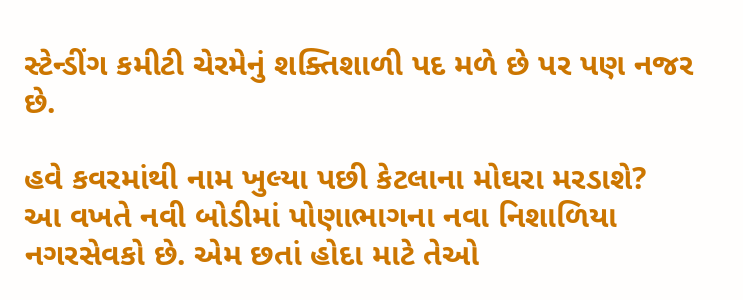સ્ટેન્ડીંગ કમીટી ચેરમેનું શક્તિશાળી પદ મળે છે પર પણ નજર છે.

હવે કવરમાંથી નામ ખુલ્યા પછી કેટલાના મોઘરા મરડાશે?
આ વખતે નવી બોડીમાં પોણાભાગના નવા નિશાળિયા નગરસેવકો છે. એમ છતાં હોદા માટે તેઓ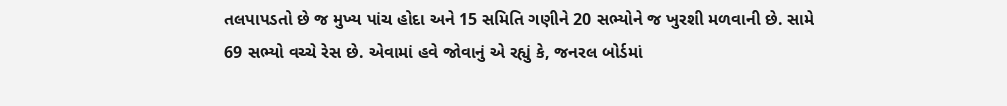તલપાપડતો છે જ મુખ્ય પાંચ હોદા અને 15 સમિતિ ગણીને 20 સભ્યોને જ ખુરશી મળવાની છે. સામે 69 સભ્યો વચ્ચે રેસ છે. એવામાં હવે જોવાનું એ રહ્યું કે, જનરલ બોર્ડમાં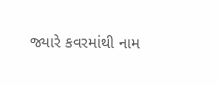જ્યારે કવરમાંથી નામ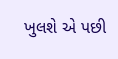ખુલશે એ પછી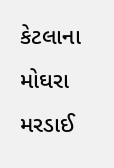કેટલાના મોઘરા મરડાઈ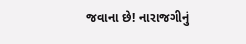જવાના છે! નારાજગીનું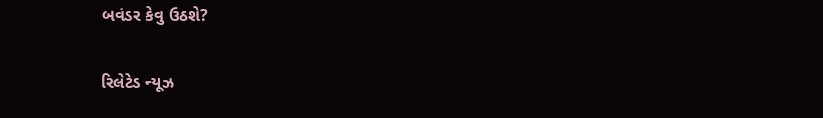બવંડર કેવુ ઉઠશે?

રિલેટેડ ન્યૂઝ